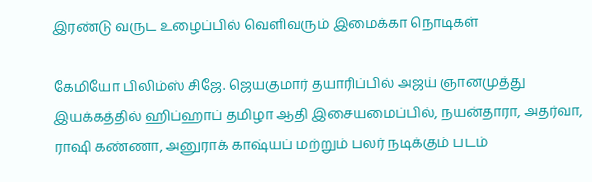இரண்டு வருட உழைப்பில் வெளிவரும் இமைக்கா நொடிகள்

கேமியோ பிலிம்ஸ் சிஜே. ஜெயகுமார் தயாரிப்பில் அஜய் ஞானமுத்து இயக்கத்தில் ஹிப்ஹாப் தமிழா ஆதி இசையமைப்பில், நயன்தாரா, அதர்வா, ராஷி கண்ணா, அனுராக் காஷ்யப் மற்றும் பலர் நடிக்கும் படம்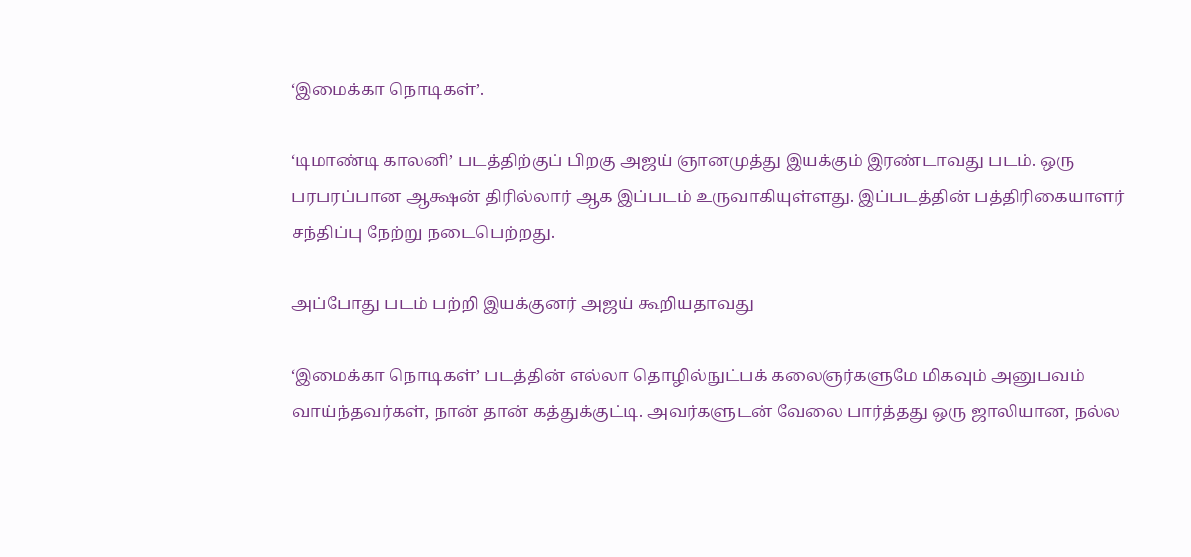‘இமைக்கா நொடிகள்’.

‘டிமாண்டி காலனி’ படத்திற்குப் பிறகு அஜய் ஞானமுத்து இயக்கும் இரண்டாவது படம். ஒரு பரபரப்பான ஆக்ஷன் திரில்லார் ஆக இப்படம் உருவாகியுள்ளது. இப்படத்தின் பத்திரிகையாளர் சந்திப்பு நேற்று நடைபெற்றது.

அப்போது படம் பற்றி இயக்குனர் அஜய் கூறியதாவது

‘இமைக்கா நொடிகள்’ படத்தின் எல்லா தொழில்நுட்பக் கலைஞர்களுமே மிகவும் அனுபவம் வாய்ந்தவர்கள், நான் தான் கத்துக்குட்டி. அவர்களுடன் வேலை பார்த்தது ஒரு ஜாலியான, நல்ல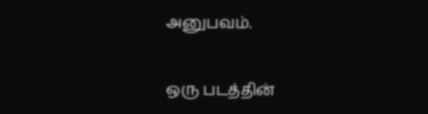அனுபவம்.

ஒரு படத்தின்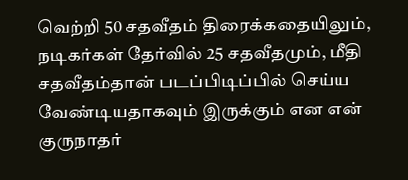வெற்றி 50 சதவீதம் திரைக்கதையிலும், நடிகர்கள் தேர்வில் 25 சதவீதமும், மீதி சதவீதம்தான் படப்பிடிப்பில் செய்ய வேண்டியதாகவும் இருக்கும் என என் குருநாதர்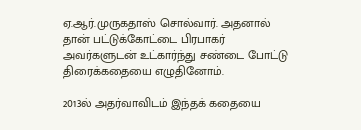ஏ.ஆர்.முருகதாஸ் சொல்வார். அதனால் தான் பட்டுக்கோட்டை பிரபாகர் அவர்களுடன் உட்கார்ந்து சண்டை போட்டு திரைக்கதையை எழுதினோம்.

2013ல் அதர்வாவிடம் இந்தக் கதையை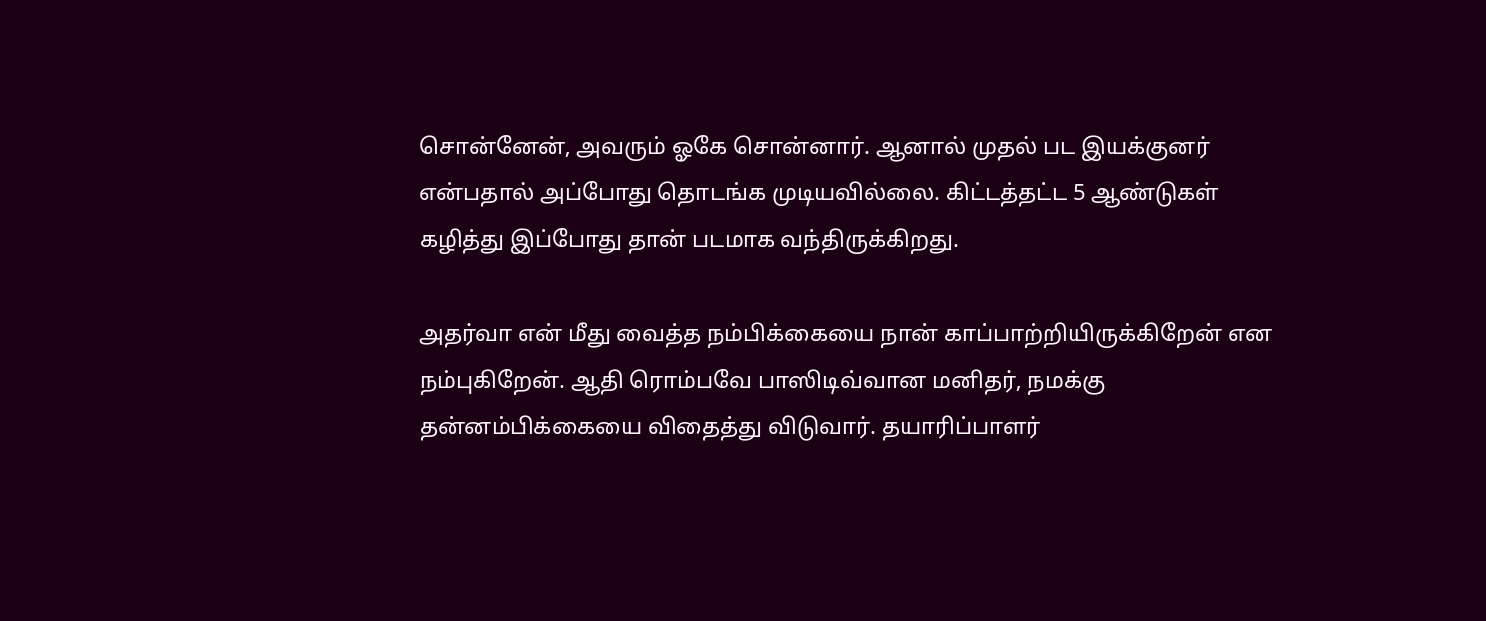சொன்னேன், அவரும் ஓகே சொன்னார். ஆனால் முதல் பட இயக்குனர் என்பதால் அப்போது தொடங்க முடியவில்லை. கிட்டத்தட்ட 5 ஆண்டுகள் கழித்து இப்போது தான் படமாக வந்திருக்கிறது.

அதர்வா என் மீது வைத்த நம்பிக்கையை நான் காப்பாற்றியிருக்கிறேன் என நம்புகிறேன். ஆதி ரொம்பவே பாஸிடிவ்வான மனிதர், நமக்கு தன்னம்பிக்கையை விதைத்து விடுவார். தயாரிப்பாளர்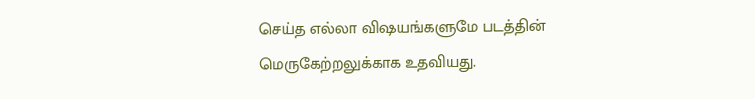செய்த எல்லா விஷயங்களுமே படத்தின் மெருகேற்றலுக்காக உதவியது.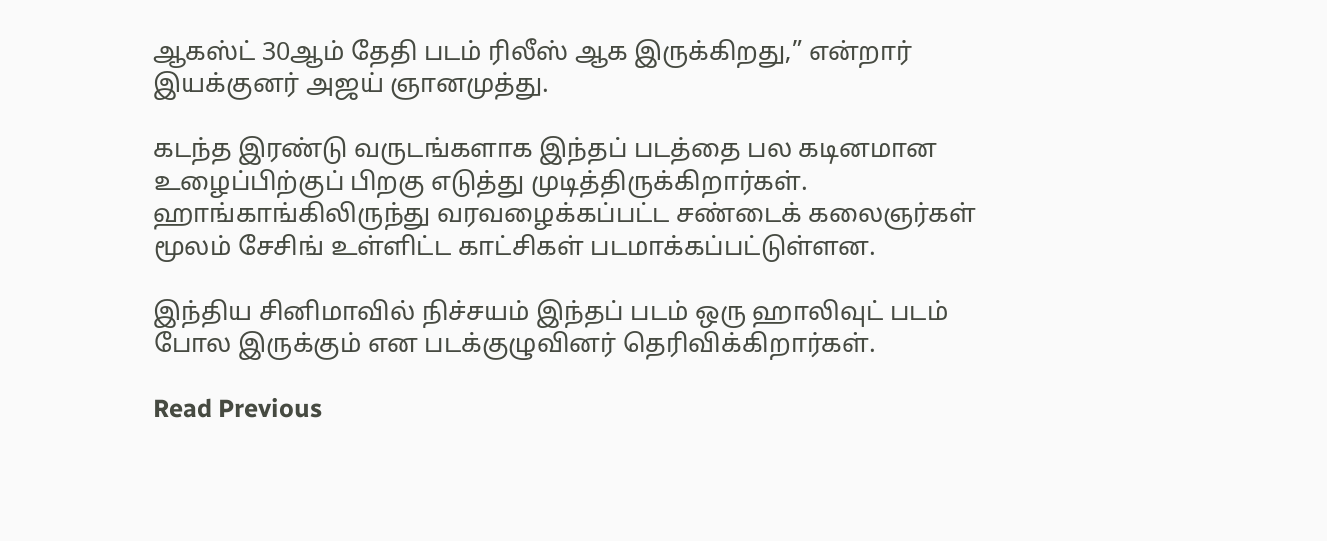ஆகஸ்ட் 30ஆம் தேதி படம் ரிலீஸ் ஆக இருக்கிறது,” என்றார் இயக்குனர் அஜய் ஞானமுத்து.

கடந்த இரண்டு வருடங்களாக இந்தப் படத்தை பல கடினமான உழைப்பிற்குப் பிறகு எடுத்து முடித்திருக்கிறார்கள். ஹாங்காங்கிலிருந்து வரவழைக்கப்பட்ட சண்டைக் கலைஞர்கள் மூலம் சேசிங் உள்ளிட்ட காட்சிகள் படமாக்கப்பட்டுள்ளன.

இந்திய சினிமாவில் நிச்சயம் இந்தப் படம் ஒரு ஹாலிவுட் படம் போல இருக்கும் என படக்குழுவினர் தெரிவிக்கிறார்கள்.

Read Previous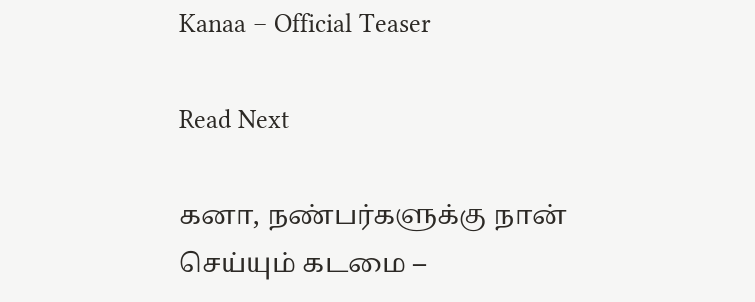Kanaa – Official Teaser

Read Next

கனா, நண்பர்களுக்கு நான் செய்யும் கடமை –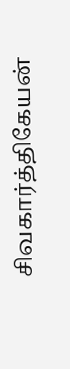சிவகார்த்திகேயன்